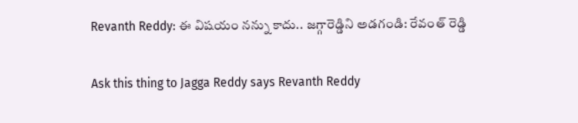Revanth Reddy: ఈ విషయం నన్ను కాదు.. జగ్గారెడ్డిని అడగండి: రేవంత్ రెడ్డి

Ask this thing to Jagga Reddy says Revanth Reddy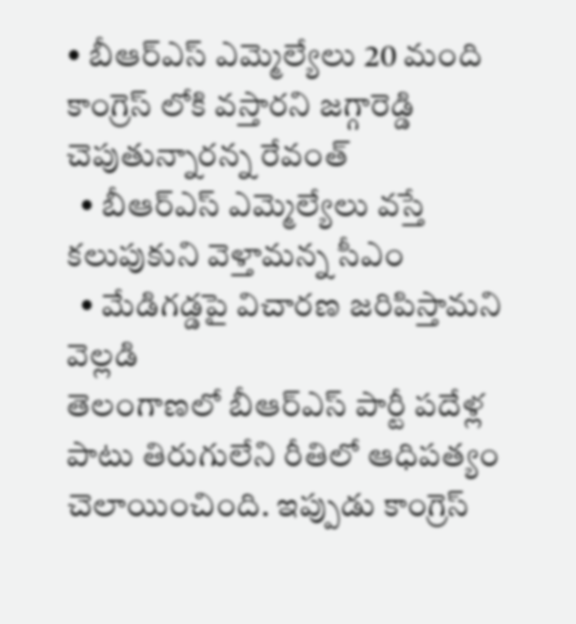• బీఆర్ఎస్ ఎమ్మెల్యేలు 20 మంది కాంగ్రెస్ లోకి వస్తారని జగ్గారెడ్డి చెపుతున్నారన్న రేవంత్
  • బీఆర్ఎస్ ఎమ్మెల్యేలు వస్తే కలుపుకుని వెళ్తామన్న సీఎం
  • మేడిగడ్డపై విచారణ జరిపిస్తామని వెల్లడి
తెలంగాణలో బీఆర్ఎస్ పార్టీ పదేళ్ల పాటు తిరుగులేని రీతిలో ఆధిపత్యం చెలాయించింది. ఇప్పుడు కాంగ్రెస్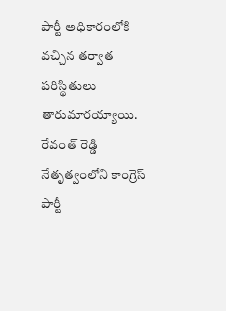పార్టీ అధికారంలోకి వచ్చిన తర్వాత పరిస్థితులు తారుమారయ్యాయి. రేవంత్ రెడ్డి నేతృత్వంలోని కాంగ్రెస్ పార్టీ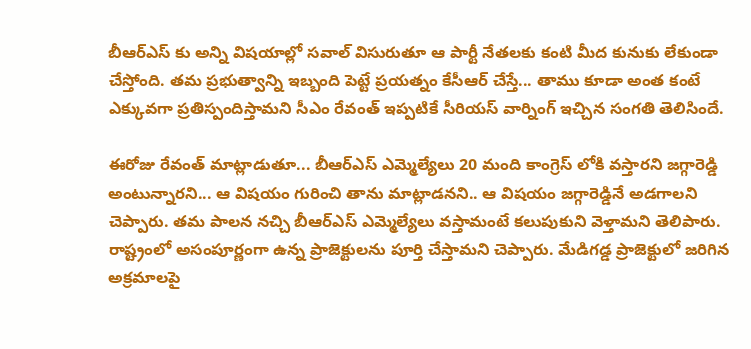బీఆర్ఎస్ కు అన్ని విషయాల్లో సవాల్ విసురుతూ ఆ పార్టీ నేతలకు కంటి మీద కునుకు లేకుండా చేస్తోంది. తమ ప్రభుత్వాన్ని ఇబ్బంది పెట్టే ప్రయత్నం కేసీఆర్ చేస్తే... తాము కూడా అంత కంటే ఎక్కువగా ప్రతిస్పందిస్తామని సీఎం రేవంత్ ఇప్పటికే సీరియస్ వార్నింగ్ ఇచ్చిన సంగతి తెలిసిందే.

ఈరోజు రేవంత్ మాట్లాడుతూ... బీఆర్ఎస్ ఎమ్మెల్యేలు 20 మంది కాంగ్రెస్ లోకి వస్తారని జగ్గారెడ్డి అంటున్నారని... ఆ విషయం గురించి తాను మాట్లాడనని.. ఆ విషయం జగ్గారెడ్డినే అడగాలని చెప్పారు. తమ పాలన నచ్చి బీఆర్ఎస్ ఎమ్మెల్యేలు వస్తామంటే కలుపుకుని వెళ్తామని తెలిపారు. రాష్ట్రంలో అసంపూర్ణంగా ఉన్న ప్రాజెక్టులను పూర్తి చేస్తామని చెప్పారు. మేడిగడ్డ ప్రాజెక్టులో జరిగిన అక్రమాలపై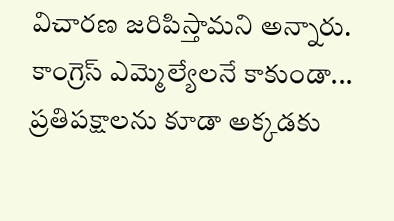విచారణ జరిపిస్తామని అన్నారు. కాంగ్రెస్ ఎమ్మెల్యేలనే కాకుండా... ప్రతిపక్షాలను కూడా అక్కడకు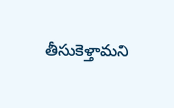తీసుకెళ్తామని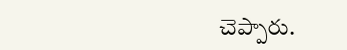చెప్పారు.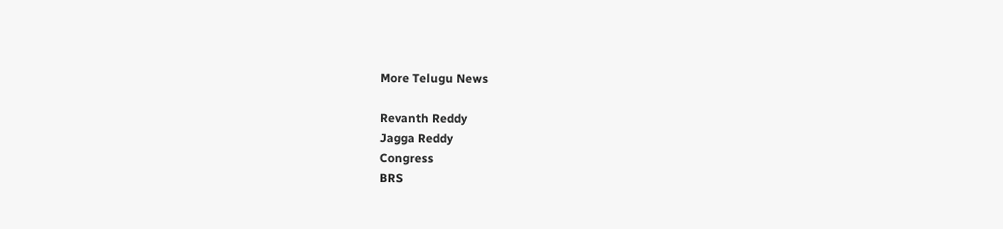More Telugu News

Revanth Reddy
Jagga Reddy
Congress
BRS